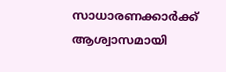സാധാരണക്കാർക്ക് ആശ്വാസമായി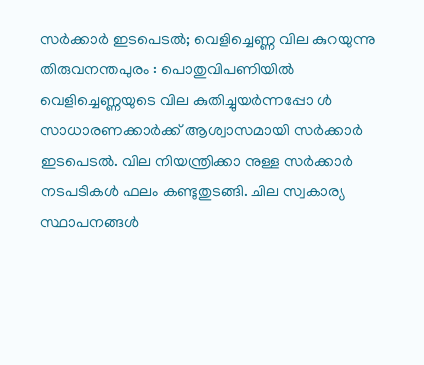സർക്കാർ ഇടപെടൽ; വെളിച്ചെണ്ണ വില കുറയുന്നു
തിരുവനന്തപുരം : പൊതുവിപണിയിൽ വെളിച്ചെണ്ണയുടെ വില കുതിച്ചുയർന്നപ്പോ ൾ സാധാരണക്കാർക്ക് ആശ്വാസമായി സർക്കാർ ഇടപെടൽ. വില നിയന്ത്രിക്കാ നുള്ള സർക്കാർ നടപടികൾ ഫലം കണ്ടുതുടങ്ങി. ചില സ്വകാര്യ സ്ഥാപനങ്ങൾ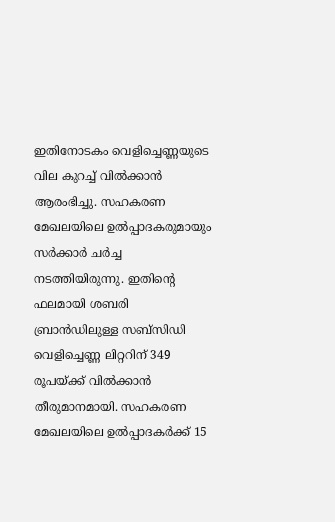ഇതിനോടകം വെളിച്ചെണ്ണയുടെ വില കുറച്ച് വിൽക്കാൻ ആരംഭിച്ചു. സഹകരണ മേഖലയിലെ ഉൽപ്പാദകരുമായും സർക്കാർ ചർച്ച നടത്തിയിരുന്നു. ഇതിന്റെ ഫലമായി ശബരി ബ്രാൻഡിലുള്ള സബ്സിഡി വെളിച്ചെണ്ണ ലിറ്ററിന് 349 രൂപയ്ക്ക് വിൽക്കാൻ തീരുമാനമായി. സഹകരണ മേഖലയിലെ ഉൽപ്പാദകർക്ക് 15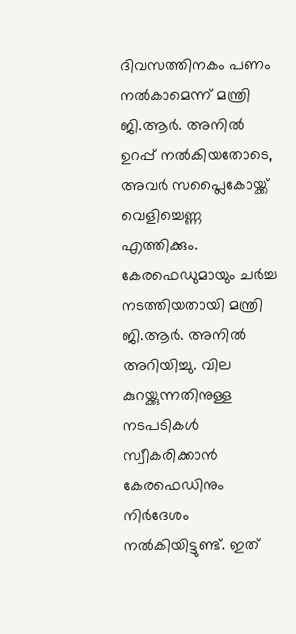ദിവസത്തിനകം പണം നൽകാമെന്ന് മന്ത്രി ജി.ആർ. അനിൽ ഉറപ്പ് നൽകിയതോടെ, അവർ സപ്ലൈകോയ്ക്ക് വെളിച്ചെണ്ണ എത്തിക്കും.
കേരഫെഡുമായും ചർച്ച നടത്തിയതായി മന്ത്രി ജി.ആർ. അനിൽ അറിയിച്ചു. വില കുറയ്ക്കുന്നതിനുള്ള നടപടികൾ സ്വീകരിക്കാൻ കേരഫെഡിനും നിർദേശം നൽകിയിട്ടുണ്ട്. ഇത്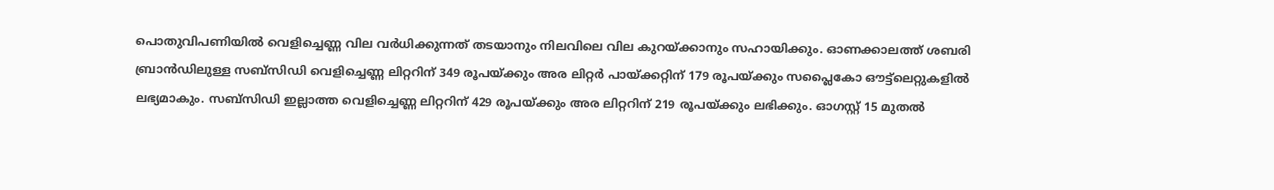പൊതുവിപണിയിൽ വെളിച്ചെണ്ണ വില വർധിക്കുന്നത് തടയാനും നിലവിലെ വില കുറയ്ക്കാനും സഹായിക്കും. ഓണക്കാലത്ത് ശബരി ബ്രാൻഡിലുള്ള സബ്സിഡി വെളിച്ചെണ്ണ ലിറ്ററിന് 349 രൂപയ്ക്കും അര ലിറ്റർ പായ്ക്കറ്റിന് 179 രൂപയ്ക്കും സപ്ലൈകോ ഔട്ട്ലെറ്റുകളിൽ ലഭ്യമാകും. സബ്സിഡി ഇല്ലാത്ത വെളിച്ചെണ്ണ ലിറ്ററിന് 429 രൂപയ്ക്കും അര ലിറ്ററിന് 219 രൂപയ്ക്കും ലഭിക്കും. ഓഗസ്റ്റ് 15 മുതൽ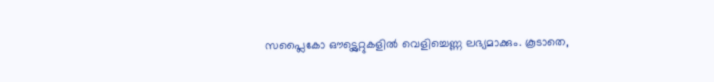സപ്ലൈകോ ഔട്ട്ലെറ്റുകളിൽ വെളിച്ചെണ്ണ ലഭ്യമാക്കും. കൂടാതെ,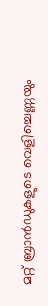മറ്റ് ബ്രാൻഡുകളുടെ വെളിച്ചെണ്ണയും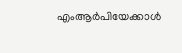എംആർപിയേക്കാൾ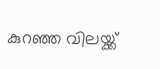കുറഞ്ഞ വിലയ്ക്ക്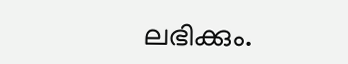ലഭിക്കും.